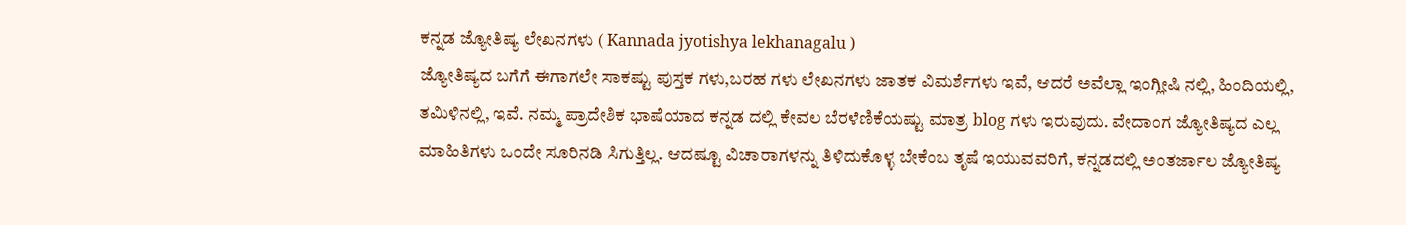ಕನ್ನಡ ಜ್ಯೋತಿಷ್ಯ ಲೇಖನಗಳು ( Kannada jyotishya lekhanagalu )
ಜ್ಯೋತಿಷ್ಯದ ಬಗೆಗೆ ಈಗಾಗಲೇ ಸಾಕಷ್ಟು ಪುಸ್ತಕ ಗಳು,ಬರಹ ಗಳು ಲೇಖನಗಳು ಜಾತಕ ವಿಮರ್ಶೆಗಳು ಇವೆ, ಆದರೆ ಅವೆಲ್ಲಾ ಇಂಗ್ಲೀಷಿ ನಲ್ಲಿ, ಹಿಂದಿಯಲ್ಲಿ, ತಮಿಳಿನಲ್ಲಿ, ಇವೆ. ನಮ್ಮ ಪ್ರಾದೇಶಿಕ ಭಾಷೆಯಾದ ಕನ್ನಡ ದಲ್ಲಿ ಕೇವಲ ಬೆರಳೆಣಿಕೆಯಷ್ಟು ಮಾತ್ರ blog ಗಳು ಇರುವುದು. ವೇದಾಂಗ ಜ್ಯೋತಿಷ್ಯದ ಎಲ್ಲ ಮಾಹಿತಿಗಳು ಒಂದೇ ಸೂರಿನಡಿ ಸಿಗುತ್ತಿಲ್ಲ. ಆದಷ್ಟೂ ವಿಚಾರಾಗಳನ್ನು ತಿಳಿದುಕೊಳ್ಳ ಬೇಕೆಂಬ ತೃಷೆ ಇಯುವವರಿಗೆ, ಕನ್ನಡದಲ್ಲಿ ಅಂತರ್ಜಾಲ ಜ್ಯೋತಿಷ್ಯ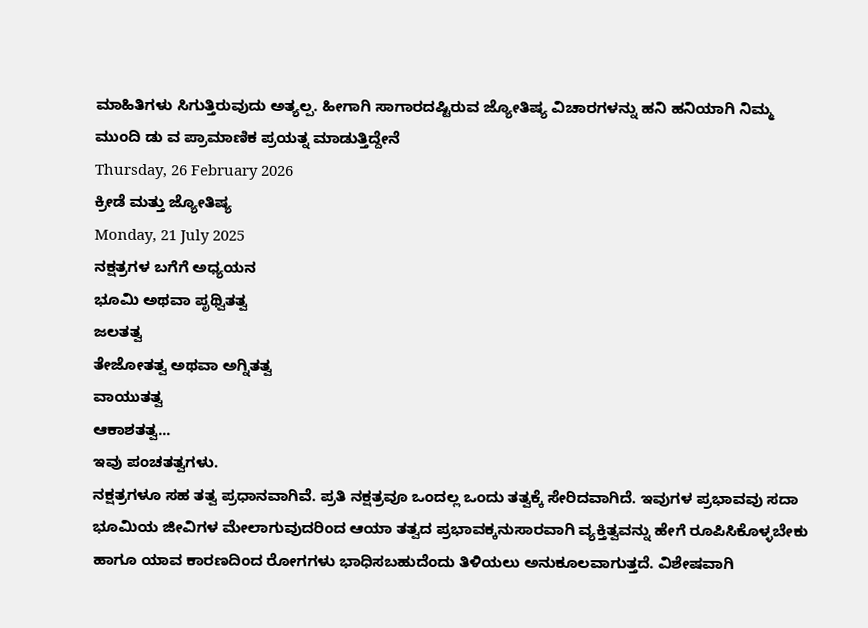ಮಾಹಿತಿಗಳು ಸಿಗುತ್ತಿರುವುದು ಅತ್ಯಲ್ಪ. ಹೀಗಾಗಿ ಸಾಗಾರದಷ್ಟಿರುವ ಜ್ಯೋತಿಷ್ಯ ವಿಚಾರಗಳನ್ನು ಹನಿ ಹನಿಯಾಗಿ ನಿಮ್ಮ ಮುಂದಿ ಡು ವ ಪ್ರಾಮಾಣಿಕ ಪ್ರಯತ್ನ ಮಾಡುತ್ತಿದ್ದೇನೆ
Thursday, 26 February 2026
ಕ್ರೀಡೆ ಮತ್ತು ಜ್ಯೋತಿಷ್ಯ
Monday, 21 July 2025
ನಕ್ಷತ್ರಗಳ ಬಗೆಗೆ ಅಧ್ಯಯನ
ಭೂಮಿ ಅಥವಾ ಪೃಥ್ವಿತತ್ವ
ಜಲತತ್ವ
ತೇಜೋತತ್ವ ಅಥವಾ ಅಗ್ನಿತತ್ವ
ವಾಯುತತ್ವ
ಆಕಾಶತತ್ವ...
ಇವು ಪಂಚತತ್ವಗಳು.
ನಕ್ಷತ್ರಗಳೂ ಸಹ ತತ್ವ ಪ್ರಧಾನವಾಗಿವೆ. ಪ್ರತಿ ನಕ್ಷತ್ರವೂ ಒಂದಲ್ಲ ಒಂದು ತತ್ವಕ್ಕೆ ಸೇರಿದವಾಗಿದೆ. ಇವುಗಳ ಪ್ರಭಾವವು ಸದಾ ಭೂಮಿಯ ಜೀವಿಗಳ ಮೇಲಾಗುವುದರಿಂದ ಆಯಾ ತತ್ವದ ಪ್ರಭಾವಕ್ಕನುಸಾರವಾಗಿ ವ್ಯಕ್ತಿತ್ವವನ್ನು ಹೇಗೆ ರೂಪಿಸಿಕೊಳ್ಳಬೇಕು ಹಾಗೂ ಯಾವ ಕಾರಣದಿಂದ ರೋಗಗಳು ಭಾಧಿಸಬಹುದೆಂದು ತಿಳಿಯಲು ಅನುಕೂಲವಾಗುತ್ತದೆ. ವಿಶೇಷವಾಗಿ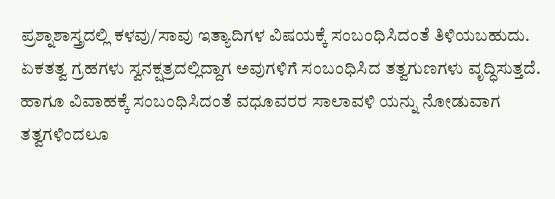ಪ್ರಶ್ನಾಶಾಸ್ತ್ರದಲ್ಲಿ ಕಳವು/ಸಾವು ಇತ್ಯಾದಿಗಳ ವಿಷಯಕ್ಕೆ ಸಂಬಂಧಿಸಿದಂತೆ ತಿಳಿಯಬಹುದು. ಏಕತತ್ವ ಗ್ರಹಗಳು ಸ್ವನಕ್ಷತ್ರದಲ್ಲಿದ್ದಾಗ ಅವುಗಳಿಗೆ ಸಂಬಂಧಿಸಿದ ತತ್ವಗುಣಗಳು ವೃದ್ಧಿಸುತ್ತದೆ. ಹಾಗೂ ವಿವಾಹಕ್ಕೆ ಸಂಬಂಧಿಸಿದಂತೆ ವಧೂವರರ ಸಾಲಾವಳಿ ಯನ್ನು ನೋಡುವಾಗ ತತ್ವಗಳಿಂದಲೂ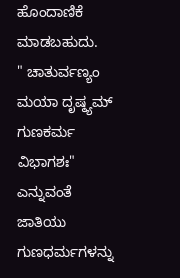ಹೊಂದಾಣಿಕೆ ಮಾಡಬಹುದು.
" ಚಾತುರ್ವಣ್ಯಂ ಮಯಾ ದೃಷ್ಠ್ಯಮ್ ಗುಣಕರ್ಮ ವಿಭಾಗಶಃ" ಎನ್ನುವಂತೆ ಜಾತಿಯು ಗುಣಧರ್ಮಗಳನ್ನು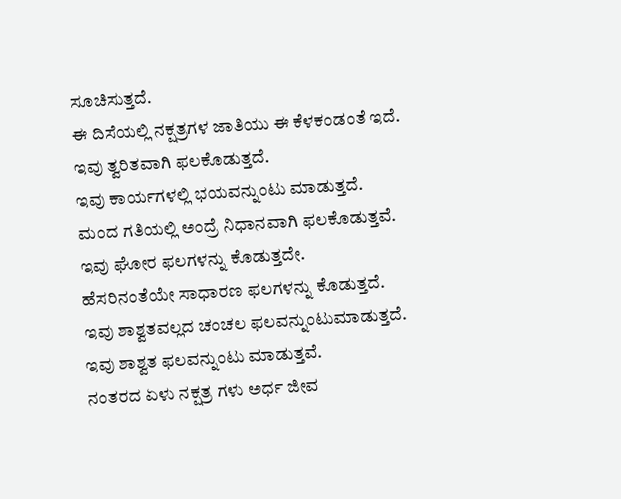ಸೂಚಿಸುತ್ತದೆ.
ಈ ದಿಸೆಯಲ್ಲಿ ನಕ್ಷತ್ರಗಳ ಜಾತಿಯು ಈ ಕೆಳಕಂಡಂತೆ ಇದೆ.
ಇವು ತ್ವರಿತವಾಗಿ ಫಲಕೊಡುತ್ತದೆ.
ಇವು ಕಾರ್ಯಗಳಲ್ಲಿ ಭಯವನ್ನುಂಟು ಮಾಡುತ್ತದೆ.
ಮಂದ ಗತಿಯಲ್ಲಿ ಅಂದ್ರೆ ನಿಧಾನವಾಗಿ ಫಲಕೊಡುತ್ತವೆ.
ಇವು ಘೋರ ಫಲಗಳನ್ನು ಕೊಡುತ್ತದೇ.
ಹೆಸರಿನಂತೆಯೇ ಸಾಧಾರಣ ಫಲಗಳನ್ನು ಕೊಡುತ್ತದೆ.
ಇವು ಶಾಶ್ವತವಲ್ಲದ ಚಂಚಲ ಫಲವನ್ನುಂಟುಮಾಡುತ್ತದೆ.
ಇವು ಶಾಶ್ವತ ಫಲವನ್ನುಂಟು ಮಾಡುತ್ತವೆ.
ನಂತರದ ಏಳು ನಕ್ಷತ್ರ ಗಳು ಅರ್ಧ ಜೀವ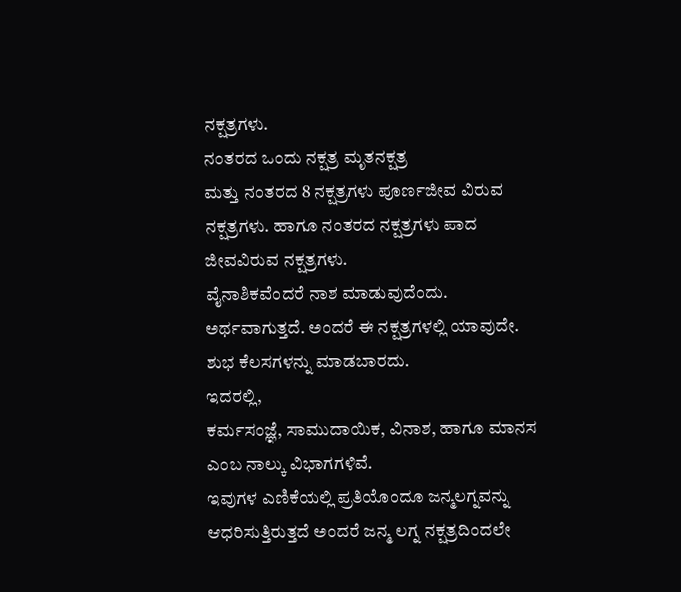ನಕ್ಷತ್ರಗಳು.
ನಂತರದ ಒಂದು ನಕ್ಷತ್ರ ಮೃತನಕ್ಷತ್ರ
ಮತ್ತು ನಂತರದ 8 ನಕ್ಷತ್ರಗಳು ಪೂರ್ಣಜೀವ ವಿರುವ ನಕ್ಷತ್ರಗಳು. ಹಾಗೂ ನಂತರದ ನಕ್ಷತ್ರಗಳು ಪಾದ ಜೀವವಿರುವ ನಕ್ಷತ್ರಗಳು.
ವೈನಾಶಿಕವೆಂದರೆ ನಾಶ ಮಾಡುವುದೆಂದು. ಅರ್ಥವಾಗುತ್ತದೆ. ಅಂದರೆ ಈ ನಕ್ಷತ್ರಗಳಲ್ಲಿ ಯಾವುದೇ. ಶುಭ ಕೆಲಸಗಳನ್ನು ಮಾಡಬಾರದು.
ಇದರಲ್ಲಿ,
ಕರ್ಮಸಂಜ್ಞೆ, ಸಾಮುದಾಯಿಕ, ವಿನಾಶ, ಹಾಗೂ ಮಾನಸ ಎಂಬ ನಾಲ್ಕು ವಿಭಾಗಗಳಿವೆ.
ಇವುಗಳ ಎಣಿಕೆಯಲ್ಲಿ ಪ್ರತಿಯೊಂದೂ ಜನ್ಮಲಗ್ನವನ್ನು ಆಧರಿಸುತ್ತಿರುತ್ತದೆ ಅಂದರೆ ಜನ್ಮ ಲಗ್ನ ನಕ್ಷತ್ರದಿಂದಲೇ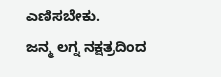ಎಣಿಸಬೇಕು.
ಜನ್ಮ ಲಗ್ನ ನಕ್ಷತ್ರದಿಂದ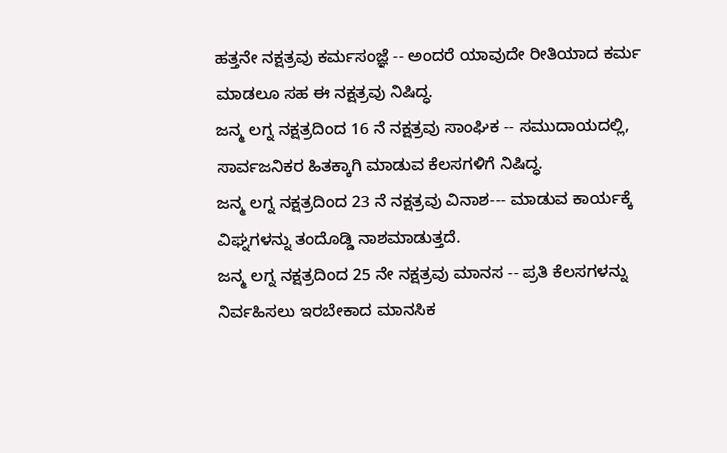ಹತ್ತನೇ ನಕ್ಷತ್ರವು ಕರ್ಮಸಂಜ್ಞೆ -- ಅಂದರೆ ಯಾವುದೇ ರೀತಿಯಾದ ಕರ್ಮ ಮಾಡಲೂ ಸಹ ಈ ನಕ್ಷತ್ರವು ನಿಷಿದ್ಧ.
ಜನ್ಮ ಲಗ್ನ ನಕ್ಷತ್ರದಿಂದ 16 ನೆ ನಕ್ಷತ್ರವು ಸಾಂಘಿಕ -- ಸಮುದಾಯದಲ್ಲಿ, ಸಾರ್ವಜನಿಕರ ಹಿತಕ್ಕಾಗಿ ಮಾಡುವ ಕೆಲಸಗಳಿಗೆ ನಿಷಿದ್ಧ.
ಜನ್ಮ ಲಗ್ನ ನಕ್ಷತ್ರದಿಂದ 23 ನೆ ನಕ್ಷತ್ರವು ವಿನಾಶ--- ಮಾಡುವ ಕಾರ್ಯಕ್ಕೆ ವಿಘ್ನಗಳನ್ನು ತಂದೊಡ್ಡಿ ನಾಶಮಾಡುತ್ತದೆ.
ಜನ್ಮ ಲಗ್ನ ನಕ್ಷತ್ರದಿಂದ 25 ನೇ ನಕ್ಷತ್ರವು ಮಾನಸ -- ಪ್ರತಿ ಕೆಲಸಗಳನ್ನು ನಿರ್ವಹಿಸಲು ಇರಬೇಕಾದ ಮಾನಸಿಕ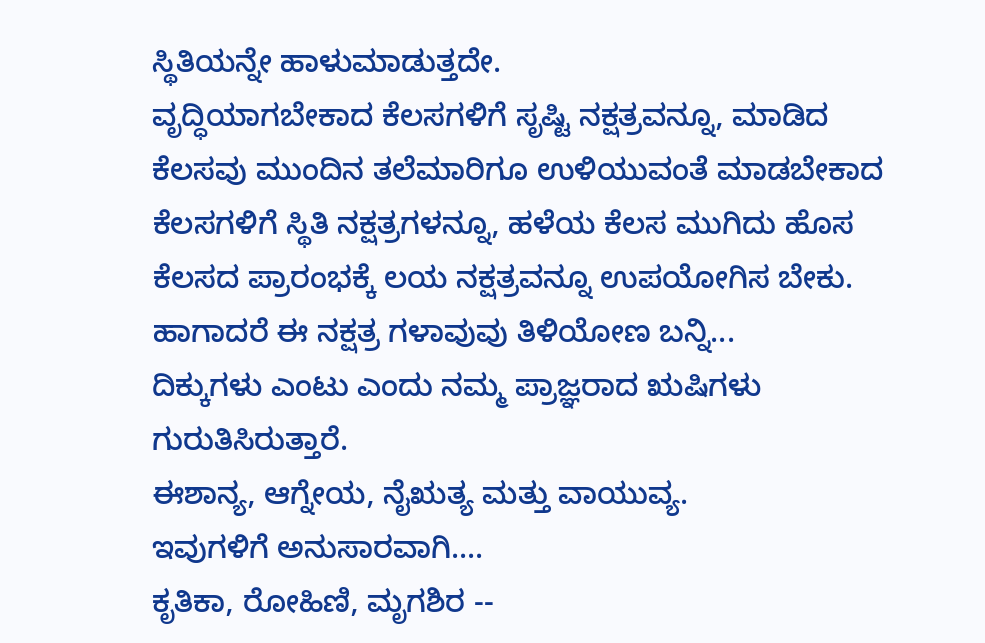ಸ್ಥಿತಿಯನ್ನೇ ಹಾಳುಮಾಡುತ್ತದೇ.
ವೃದ್ಧಿಯಾಗಬೇಕಾದ ಕೆಲಸಗಳಿಗೆ ಸೃಷ್ಟಿ ನಕ್ಷತ್ರವನ್ನೂ, ಮಾಡಿದ ಕೆಲಸವು ಮುಂದಿನ ತಲೆಮಾರಿಗೂ ಉಳಿಯುವಂತೆ ಮಾಡಬೇಕಾದ ಕೆಲಸಗಳಿಗೆ ಸ್ಥಿತಿ ನಕ್ಷತ್ರಗಳನ್ನೂ, ಹಳೆಯ ಕೆಲಸ ಮುಗಿದು ಹೊಸ ಕೆಲಸದ ಪ್ರಾರಂಭಕ್ಕೆ ಲಯ ನಕ್ಷತ್ರವನ್ನೂ ಉಪಯೋಗಿಸ ಬೇಕು.
ಹಾಗಾದರೆ ಈ ನಕ್ಷತ್ರ ಗಳಾವುವು ತಿಳಿಯೋಣ ಬನ್ನಿ...
ದಿಕ್ಕುಗಳು ಎಂಟು ಎಂದು ನಮ್ಮ ಪ್ರಾಜ್ಞರಾದ ಋಷಿಗಳು ಗುರುತಿಸಿರುತ್ತಾರೆ.
ಈಶಾನ್ಯ, ಆಗ್ನೇಯ, ನೈಋತ್ಯ ಮತ್ತು ವಾಯುವ್ಯ.
ಇವುಗಳಿಗೆ ಅನುಸಾರವಾಗಿ....
ಕೃತಿಕಾ, ರೋಹಿಣಿ, ಮೃಗಶಿರ --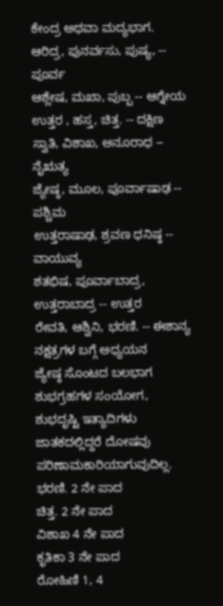ಕೇಂದ್ರ ಅಥವಾ ಮದ್ಯಭಾಗ.
ಆರಿದ್ರ, ಪುನರ್ವಸು, ಪುಷ್ಯ, -- ಪೂರ್ವ
ಆಶ್ಲೇಷ, ಮಖಾ, ಪುಬ್ಬ -- ಆಗ್ನೇಯ
ಉತ್ತರ , ಹಸ್ತ, ಚಿತ್ತ. -- ದಕ್ಷಿಣ
ಸ್ವಾತಿ, ವಿಶಾಖ, ಅನೂರಾಧ -- ನೈಋತ್ಯ
ಜ್ಯೇಷ್ಠ, ಮೂಲ, ಪೂರ್ವಾಷಾಢ -- ಪಶ್ಚಿಮ
ಉತ್ತರಾಷಾಢ, ಶ್ರವಣ ಧನಿಷ್ಠ -- ವಾಯುವ್ಯ
ಶತಭಿಷ, ಪೂರ್ವಾಬಾದ್ರ, ಉತ್ತರಾಬಾದ್ರ -- ಉತ್ತರ
ರೇವತಿ, ಆಶ್ವಿನಿ, ಭರಣಿ. -- ಈಶಾನ್ಯ
ನಕ್ಷತ್ರಗಳ ಬಗ್ಗೆ ಅಧ್ಯಯನ
ಜ್ಯೇಷ್ಠ ಸೊಂಟದ ಬಲಭಾಗ
ಶುಭಗ್ರಹಗಳ ಸಂಯೋಗ, ಶುಭದೃಷ್ಟಿ ಇತ್ಯಾದಿಗಳು ಜಾತಕದಲ್ಲಿದ್ದರೆ ದೋಷವು ಪರಿಣಾಮಕಾರಿಯಾಗುವುದಿಲ್ಲ.
ಭರಣಿ. 2 ನೇ ಪಾದ
ಚಿತ್ತ. 2 ನೇ ಪಾದ
ವಿಶಾಖ 4 ನೇ ಪಾದ
ಕೃತಿಕಾ 3 ನೇ ಪಾದ
ರೋಹಿಣಿ 1, 4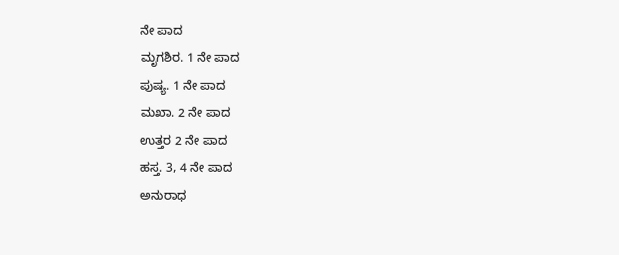ನೇ ಪಾದ
ಮೃಗಶಿರ. 1 ನೇ ಪಾದ
ಪುಷ್ಯ. 1 ನೇ ಪಾದ
ಮಖಾ. 2 ನೇ ಪಾದ
ಉತ್ತರ 2 ನೇ ಪಾದ
ಹಸ್ತ. 3, 4 ನೇ ಪಾದ
ಅನುರಾಧ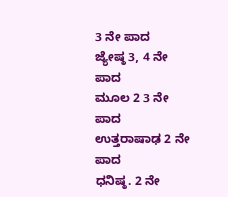3 ನೇ ಪಾದ
ಜ್ಯೇಷ್ಠ 3, 4 ನೇ ಪಾದ
ಮೂಲ 2 3 ನೇ ಪಾದ
ಉತ್ತರಾಷಾಢ 2 ನೇ ಪಾದ
ಧನಿಷ್ಠ. 2 ನೇ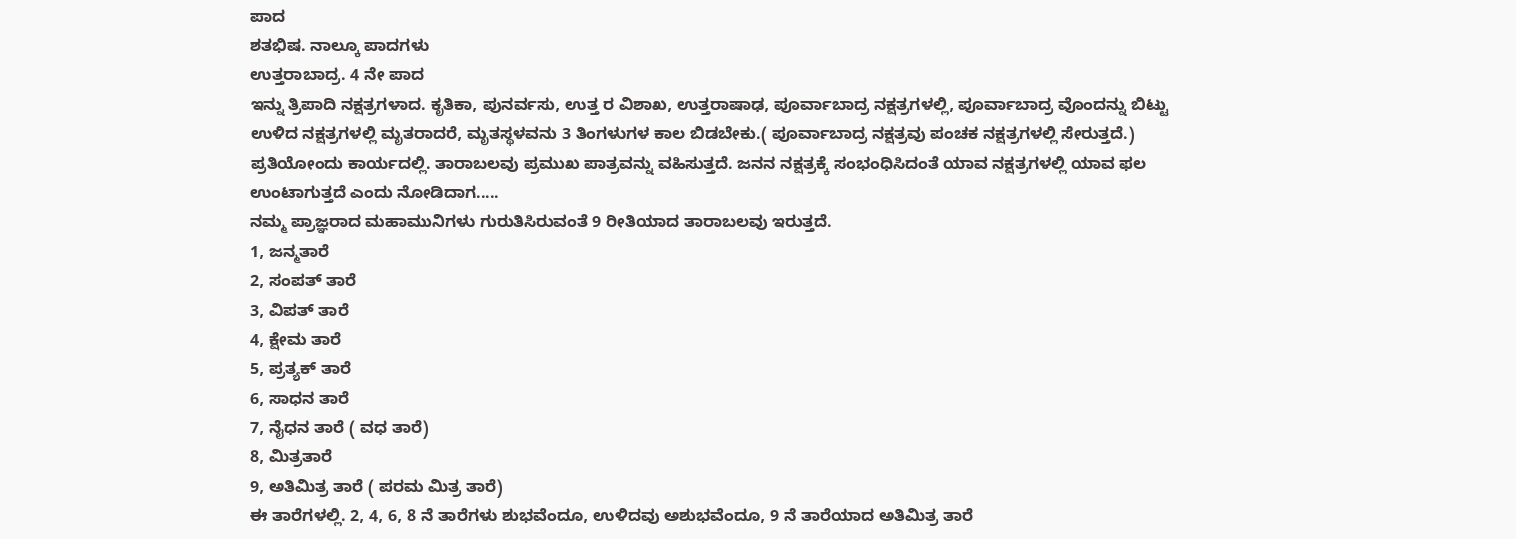ಪಾದ
ಶತಭಿಷ. ನಾಲ್ಕೂ ಪಾದಗಳು
ಉತ್ತರಾಬಾದ್ರ. 4 ನೇ ಪಾದ
ಇನ್ನು ತ್ರಿಪಾದಿ ನಕ್ಷತ್ರಗಳಾದ. ಕೃತಿಕಾ, ಪುನರ್ವಸು, ಉತ್ತ ರ ವಿಶಾಖ, ಉತ್ತರಾಷಾಢ, ಪೂರ್ವಾಬಾದ್ರ ನಕ್ಷತ್ರಗಳಲ್ಲಿ, ಪೂರ್ವಾಬಾದ್ರ ವೊಂದನ್ನು ಬಿಟ್ಟು ಉಳಿದ ನಕ್ಷತ್ರಗಳಲ್ಲಿ ಮೃತರಾದರೆ, ಮೃತಸ್ಥಳವನು 3 ತಿಂಗಳುಗಳ ಕಾಲ ಬಿಡಬೇಕು.( ಪೂರ್ವಾಬಾದ್ರ ನಕ್ಷತ್ರವು ಪಂಚಕ ನಕ್ಷತ್ರಗಳಲ್ಲಿ ಸೇರುತ್ತದೆ.)
ಪ್ರತಿಯೋಂದು ಕಾರ್ಯದಲ್ಲಿ. ತಾರಾಬಲವು ಪ್ರಮುಖ ಪಾತ್ರವನ್ನು ವಹಿಸುತ್ತದೆ. ಜನನ ನಕ್ಷತ್ರಕ್ಕೆ ಸಂಭಂಧಿಸಿದಂತೆ ಯಾವ ನಕ್ಷತ್ರಗಳಲ್ಲಿ ಯಾವ ಫಲ ಉಂಟಾಗುತ್ತದೆ ಎಂದು ನೋಡಿದಾಗ.....
ನಮ್ಮ ಪ್ರಾಜ್ಞರಾದ ಮಹಾಮುನಿಗಳು ಗುರುತಿಸಿರುವಂತೆ 9 ರೀತಿಯಾದ ತಾರಾಬಲವು ಇರುತ್ತದೆ.
1, ಜನ್ಮತಾರೆ
2, ಸಂಪತ್ ತಾರೆ
3, ವಿಪತ್ ತಾರೆ
4, ಕ್ಷೇಮ ತಾರೆ
5, ಪ್ರತ್ಯಕ್ ತಾರೆ
6, ಸಾಧನ ತಾರೆ
7, ನೈಧನ ತಾರೆ ( ವಧ ತಾರೆ)
8, ಮಿತ್ರತಾರೆ
9, ಅತಿಮಿತ್ರ ತಾರೆ ( ಪರಮ ಮಿತ್ರ ತಾರೆ)
ಈ ತಾರೆಗಳಲ್ಲಿ. 2, 4, 6, 8 ನೆ ತಾರೆಗಳು ಶುಭವೆಂದೂ, ಉಳಿದವು ಅಶುಭವೆಂದೂ, 9 ನೆ ತಾರೆಯಾದ ಅತಿಮಿತ್ರ ತಾರೆ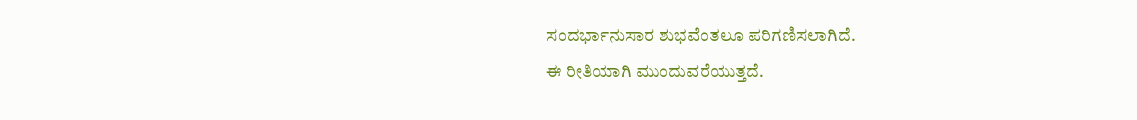ಸಂದರ್ಭಾನುಸಾರ ಶುಭವೆಂತಲೂ ಪರಿಗಣಿಸಲಾಗಿದೆ.
ಈ ರೀತಿಯಾಗಿ ಮುಂದುವರೆಯುತ್ತದೆ.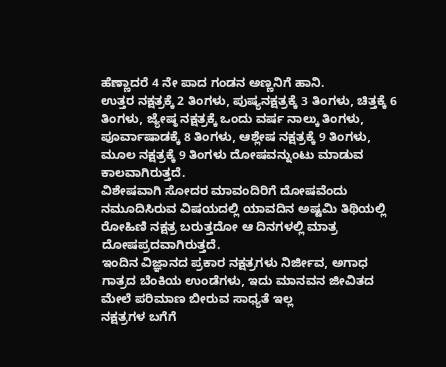ಹೆಣ್ಣಾದರೆ 4 ನೇ ಪಾದ ಗಂಡನ ಅಣ್ಣನಿಗೆ ಹಾನಿ.
ಉತ್ತರ ನಕ್ಷತ್ರಕ್ಕೆ 2 ತಿಂಗಳು, ಪುಷ್ಯನಕ್ಷತ್ರಕ್ಕೆ 3 ತಿಂಗಳು, ಚಿತ್ತಕ್ಕೆ 6 ತಿಂಗಳು, ಜ್ಯೇಷ್ಠ ನಕ್ಷತ್ರಕ್ಕೆ ಒಂದು ವರ್ಷ ನಾಲ್ಕು ತಿಂಗಳು, ಪೂರ್ವಾಷಾಡಕ್ಕೆ 8 ತಿಂಗಳು, ಆಶ್ಲೇಷ ನಕ್ಷತ್ರಕ್ಕೆ 9 ತಿಂಗಳು, ಮೂಲ ನಕ್ಷತ್ರಕ್ಕೆ 9 ತಿಂಗಳು ದೋಷವನ್ನುಂಟು ಮಾಡುವ ಕಾಲವಾಗಿರುತ್ತದೆ.
ವಿಶೇಷವಾಗಿ ಸೋದರ ಮಾವಂದಿರಿಗೆ ದೋಷವೆಂದು ನಮೂದಿಸಿರುವ ವಿಷಯದಲ್ಲಿ ಯಾವದಿನ ಅಷ್ಟಮಿ ತಿಥಿಯಲ್ಲಿ ರೋಹಿಣಿ ನಕ್ಷತ್ರ ಬರುತ್ತದೋ ಆ ದಿನಗಳಲ್ಲಿ ಮಾತ್ರ ದೋಷಪ್ರದವಾಗಿರುತ್ತದೆ.
ಇಂದಿನ ವಿಜ್ಞಾನದ ಪ್ರಕಾರ ನಕ್ಷತ್ರಗಳು ನಿರ್ಜೀವ, ಅಗಾಧ ಗಾತ್ರದ ಬೆಂಕಿಯ ಉಂಡೆಗಳು, ಇದು ಮಾನವನ ಜೀವಿತದ ಮೇಲೆ ಪರಿಮಾಣ ಬೀರುವ ಸಾಧ್ಯತೆ ಇಲ್ಲ
ನಕ್ಷತ್ರಗಳ ಬಗೆಗೆ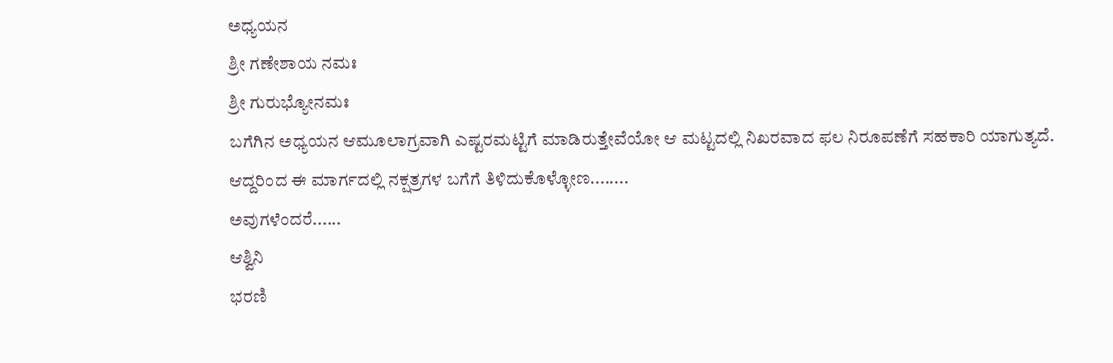ಅಧ್ಯಯನ
ಶ್ರೀ ಗಣೇಶಾಯ ನಮಃ
ಶ್ರೀ ಗುರುಭ್ಯೋನಮಃ
ಬಗೆಗಿನ ಅಧ್ಯಯನ ಆಮೂಲಾಗ್ರವಾಗಿ ಎಷ್ಟರಮಟ್ಟಿಗೆ ಮಾಡಿರುತ್ತೇವೆಯೋ ಆ ಮಟ್ಟದಲ್ಲಿ ನಿಖರವಾದ ಫಲ ನಿರೂಪಣೆಗೆ ಸಹಕಾರಿ ಯಾಗುತ್ಯದೆ.
ಆದ್ದರಿಂದ ಈ ಮಾರ್ಗದಲ್ಲಿ ನಕ್ಷತ್ರಗಳ ಬಗೆಗೆ ತಿಳಿದುಕೊಳ್ಳೋಣ........
ಅವುಗಳೆಂದರೆ......
ಆಶ್ವಿನಿ
ಭರಣಿ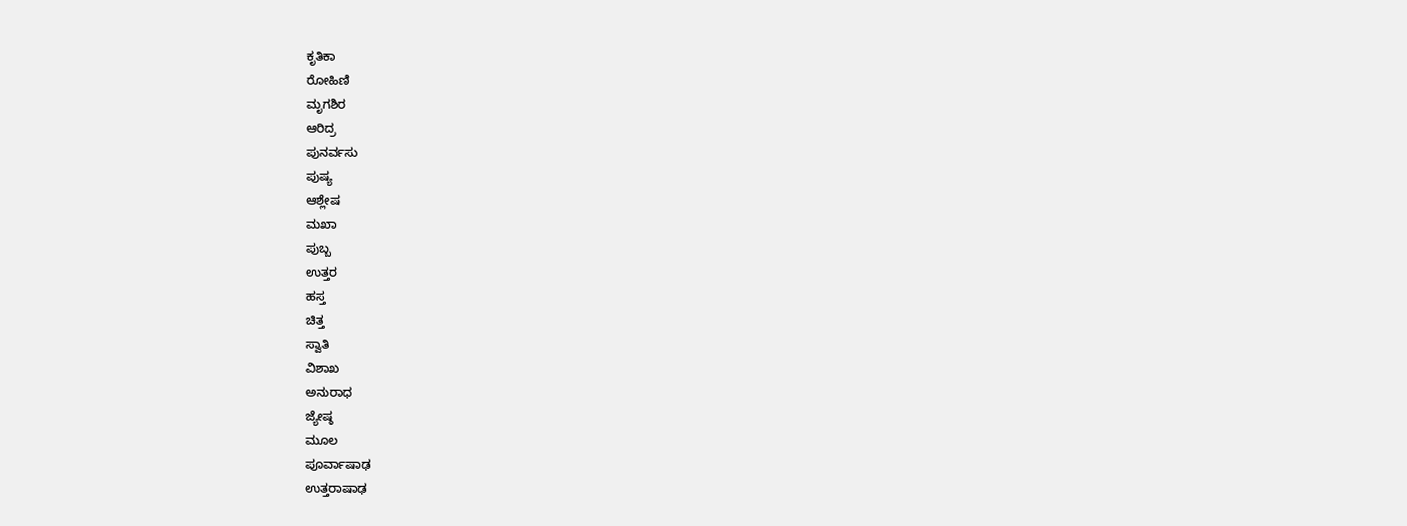ಕೃತಿಕಾ
ರೋಹಿಣಿ
ಮೃಗಶಿರ
ಆರಿದ್ರ
ಪುನರ್ವಸು
ಪುಷ್ಯ
ಆಶ್ಲೇಷ
ಮಖಾ
ಪುಬ್ಬ
ಉತ್ತರ
ಹಸ್ತ
ಚಿತ್ತ
ಸ್ವಾತಿ
ವಿಶಾಖ
ಅನುರಾಧ
ಜ್ಯೇಷ್ಠ
ಮೂಲ
ಪೂರ್ವಾಷಾಢ
ಉತ್ತರಾಷಾಢ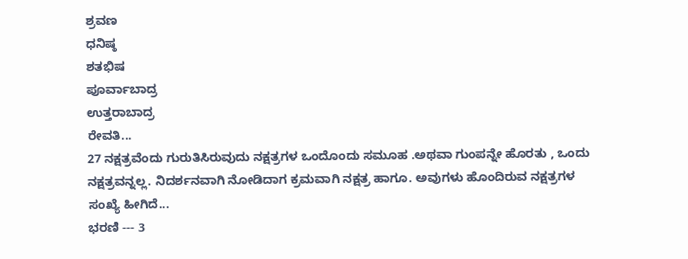ಶ್ರವಣ
ಧನಿಷ್ಠ
ಶತಭಿಷ
ಪೂರ್ವಾಬಾದ್ರ
ಉತ್ತರಾಬಾದ್ರ
ರೇವತಿ...
27 ನಕ್ಷತ್ರವೆಂದು ಗುರುತಿಸಿರುವುದು ನಕ್ಷತ್ರಗಳ ಒಂದೊಂದು ಸಮೂಹ .ಅಥವಾ ಗುಂಪನ್ನೇ ಹೊರತು , ಒಂದು ನಕ್ಷತ್ರವನ್ನಲ್ಲ. ನಿದರ್ಶನವಾಗಿ ನೋಡಿದಾಗ ಕ್ರಮವಾಗಿ ನಕ್ಷತ್ರ ಹಾಗೂ. ಅವುಗಳು ಹೊಂದಿರುವ ನಕ್ಷತ್ರಗಳ ಸಂಖ್ಯೆ ಹೀಗಿದೆ...
ಭರಣಿ --- 3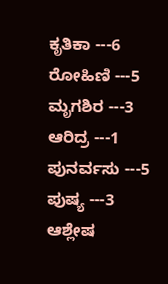ಕೃತಿಕಾ ---6
ರೋಹಿಣಿ ---5
ಮೃಗಶಿರ ---3
ಆರಿದ್ರ ---1
ಪುನರ್ವಸು ---5
ಪುಷ್ಯ ---3
ಆಶ್ಲೇಷ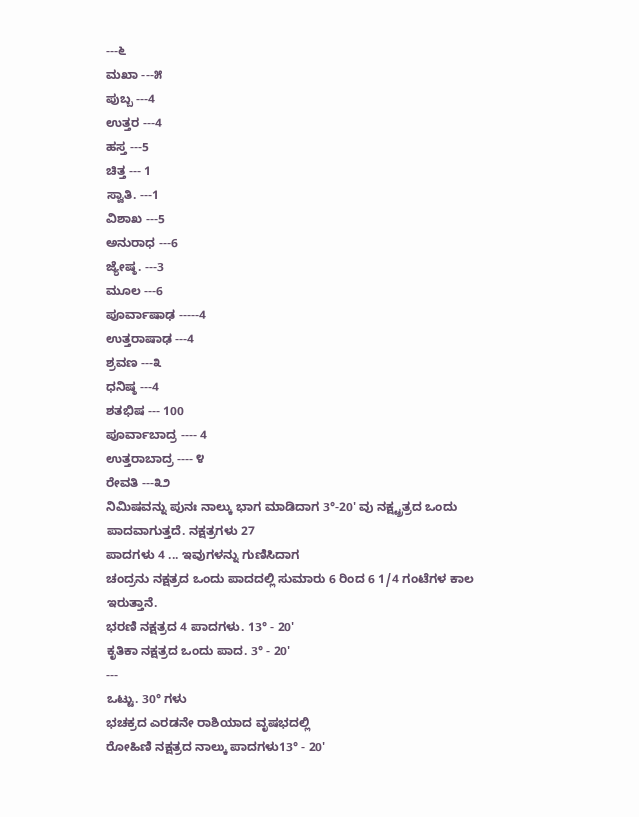---೬
ಮಖಾ ---೫
ಪುಬ್ಬ ---4
ಉತ್ತರ ---4
ಹಸ್ತ ---5
ಚಿತ್ತ --- 1
ಸ್ವಾತಿ. ---1
ವಿಶಾಖ ---5
ಅನುರಾಧ ---6
ಜ್ಯೇಷ್ಠ. ---3
ಮೂಲ ---6
ಪೂರ್ವಾಷಾಢ -----4
ಉತ್ತರಾಷಾಢ ---4
ಶ್ರವಣ ---೩
ಧನಿಷ್ಠ ---4
ಶತಭಿಷ --- 100
ಪೂರ್ವಾಬಾದ್ರ ---- 4
ಉತ್ತರಾಬಾದ್ರ ---- ೪
ರೇವತಿ ---೩೨
ನಿಮಿಷವನ್ನು ಪುನಃ ನಾಲ್ಕು ಭಾಗ ಮಾಡಿದಾಗ 3°-20' ವು ನಕ್ಷ್ಟ್ರತ್ರದ ಒಂದು ಪಾದವಾಗುತ್ತದೆ. ನಕ್ಷತ್ರಗಳು 27
ಪಾದಗಳು 4 ... ಇವುಗಳನ್ನು ಗುಣಿಸಿದಾಗ
ಚಂದ್ರನು ನಕ್ಷತ್ರದ ಒಂದು ಪಾದದಲ್ಲಿ ಸುಮಾರು 6 ರಿಂದ 6 1/4 ಗಂಟೆಗಳ ಕಾಲ ಇರುತ್ತಾನೆ.
ಭರಣಿ ನಕ್ಷತ್ರದ 4 ಪಾದಗಳು. 13° - 20'
ಕೃತಿಕಾ ನಕ್ಷತ್ರದ ಒಂದು ಪಾದ. 3° - 20'
---
ಒಟ್ಟು. 30° ಗಳು
ಭಚಕ್ರದ ಎರಡನೇ ರಾಶಿಯಾದ ವೃಷಭದಲ್ಲಿ
ರೋಹಿಣಿ ನಕ್ಷತ್ರದ ನಾಲ್ಕು ಪಾದಗಳು13° - 20'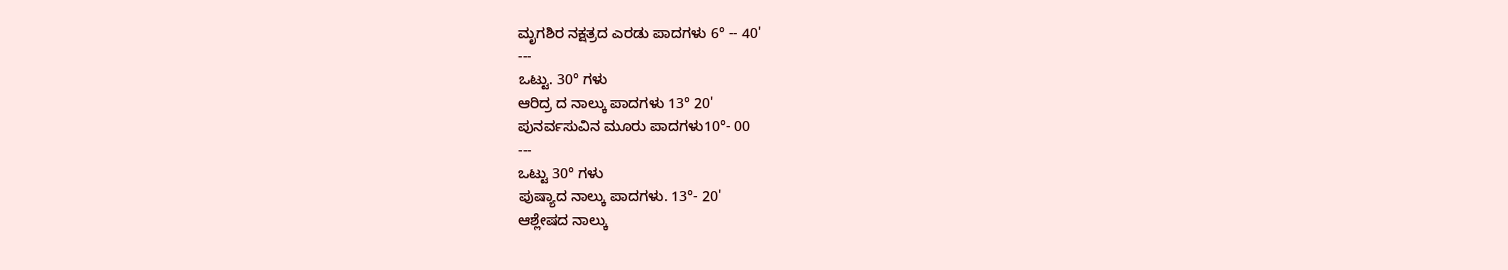ಮೃಗಶಿರ ನಕ್ಷತ್ರದ ಎರಡು ಪಾದಗಳು 6° -- 40'
---
ಒಟ್ಟು. 30° ಗಳು
ಆರಿದ್ರ ದ ನಾಲ್ಕು ಪಾದಗಳು 13° 20'
ಪುನರ್ವಸುವಿನ ಮೂರು ಪಾದಗಳು10°- 00
---
ಒಟ್ಟು 30° ಗಳು
ಪುಷ್ಯಾದ ನಾಲ್ಕು ಪಾದಗಳು. 13°- 20'
ಆಶ್ಲೇಷದ ನಾಲ್ಕು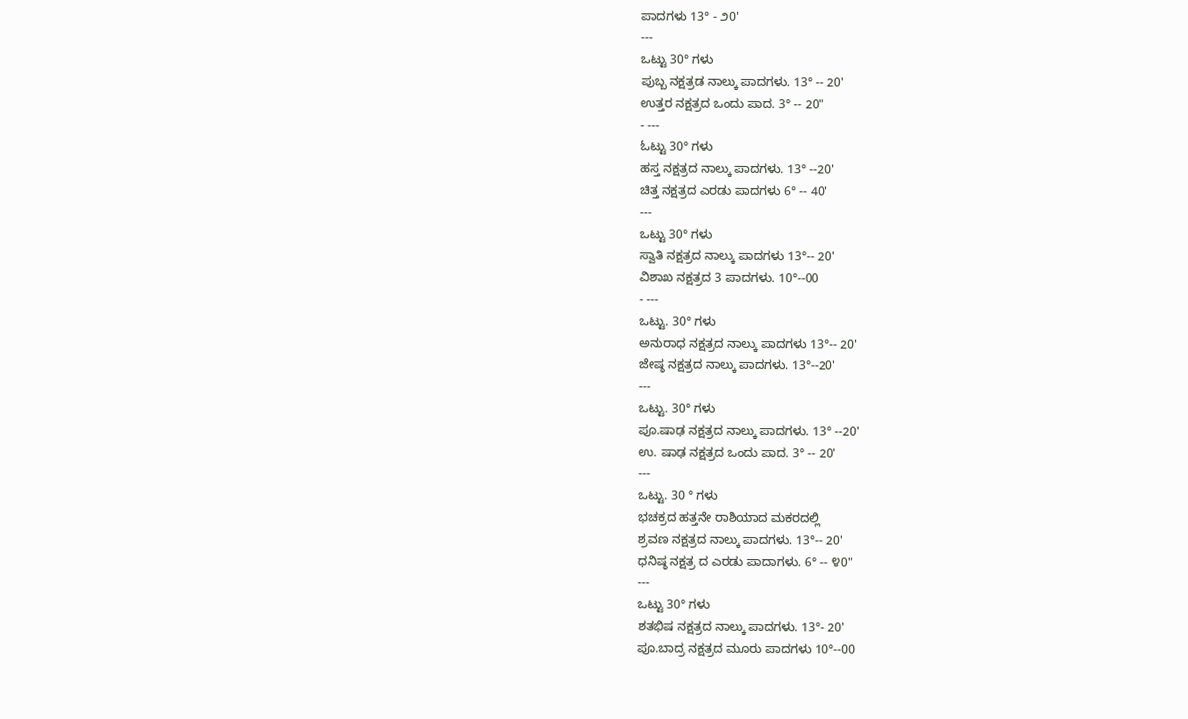ಪಾದಗಳು 13° - ೨0'
---
ಒಟ್ಟು 30° ಗಳು
ಪುಬ್ಬ ನಕ್ಷತ್ರಡ ನಾಲ್ಕು ಪಾದಗಳು. 13° -- 20'
ಉತ್ತರ ನಕ್ಷತ್ರದ ಒಂದು ಪಾದ. 3° -- 20"
- ---
ಓಟ್ಟು 30° ಗಳು
ಹಸ್ತ ನಕ್ಷತ್ರದ ನಾಲ್ಕು ಪಾದಗಳು. 13° --20'
ಚಿತ್ತ ನಕ್ಷತ್ರದ ಎರಡು ಪಾದಗಳು 6° -- 40'
---
ಒಟ್ಟು 30° ಗಳು
ಸ್ವಾತಿ ನಕ್ಷತ್ರದ ನಾಲ್ಕು ಪಾದಗಳು 13°-- 20'
ವಿಶಾಖ ನಕ್ಷತ್ರದ 3 ಪಾದಗಳು. 10°--00
- ---
ಒಟ್ಟು. 30° ಗಳು
ಅನುರಾಧ ನಕ್ಷತ್ರದ ನಾಲ್ಕು ಪಾದಗಳು 13°-- 20'
ಜೇಷ್ಠ ನಕ್ಷತ್ರದ ನಾಲ್ಕು ಪಾದಗಳು. 13°--20'
---
ಒಟ್ಟು. 30° ಗಳು
ಪೂ.ಷಾಢ ನಕ್ಷತ್ರದ ನಾಲ್ಕು ಪಾದಗಳು. 13° --20'
ಉ. ಷಾಢ ನಕ್ಷತ್ರದ ಒಂದು ಪಾದ. 3° -- 20'
---
ಒಟ್ಟು. 30 ° ಗಳು
ಭಚಕ್ರದ ಹತ್ತನೇ ರಾಶಿಯಾದ ಮಕರದಲ್ಲಿ
ಶ್ರವಣ ನಕ್ಷತ್ರದ ನಾಲ್ಕು ಪಾದಗಳು. 13°-- 20'
ಧನಿಷ್ಠ ನಕ್ಷತ್ರ ದ ಎರಡು ಪಾದಾಗಳು. 6° -- ೪0"
---
ಒಟ್ಟು 30° ಗಳು
ಶತಭಿಷ ನಕ್ಷತ್ರದ ನಾಲ್ಕು ಪಾದಗಳು. 13°- 20'
ಪೂ.ಬಾದ್ರ ನಕ್ಷತ್ರದ ಮೂರು ಪಾದಗಳು 10°--00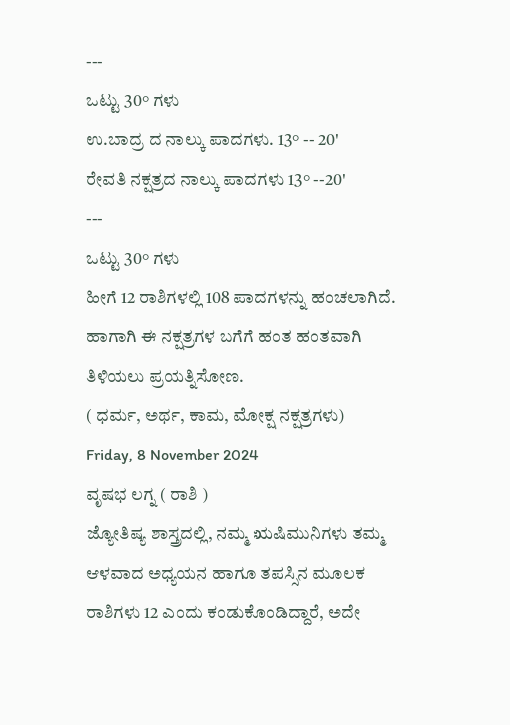---
ಒಟ್ಟು 30° ಗಳು
ಉ.ಬಾದ್ರ ದ ನಾಲ್ಕು ಪಾದಗಳು. 13° -- 20'
ರೇವತಿ ನಕ್ಷತ್ರದ ನಾಲ್ಕು ಪಾದಗಳು 13° --20'
---
ಒಟ್ಟು 30° ಗಳು
ಹೀಗೆ 12 ರಾಶಿಗಳಲ್ಲಿ 108 ಪಾದಗಳನ್ನು ಹಂಚಲಾಗಿದೆ.
ಹಾಗಾಗಿ ಈ ನಕ್ಷತ್ರಗಳ ಬಗೆಗೆ ಹಂತ ಹಂತವಾಗಿ ತಿಳಿಯಲು ಪ್ರಯತ್ನಿಸೋಣ.
( ಧರ್ಮ, ಅರ್ಥ, ಕಾಮ, ಮೋಕ್ಷ ನಕ್ಷತ್ರಗಳು)
Friday, 8 November 2024
ವೃಷಭ ಲಗ್ನ ( ರಾಶಿ )
ಜ್ಯೋತಿಷ್ಯ ಶಾಸ್ತ್ರದಲ್ಲಿ, ನಮ್ಮ ಋಷಿಮುನಿಗಳು ತಮ್ಮ ಆಳವಾದ ಅಧ್ಯಯನ ಹಾಗೂ ತಪಸ್ಸಿನ ಮೂಲಕ ರಾಶಿಗಳು 12 ಎಂದು ಕಂಡುಕೊಂಡಿದ್ದಾರೆ, ಅದೇ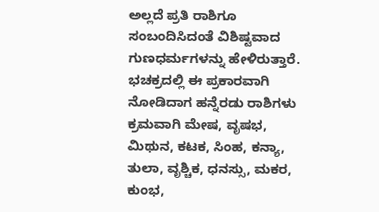ಅಲ್ಲದೆ ಪ್ರತಿ ರಾಶಿಗೂ ಸಂಬಂದಿಸಿದಂತೆ ವಿಶಿಷ್ಟವಾದ ಗುಣಧರ್ಮಗಳನ್ನು ಹೇಳಿರುತ್ತಾರೆ. ಭಚಕ್ರದಲ್ಲಿ ಈ ಪ್ರಕಾರವಾಗಿ ನೋಡಿದಾಗ ಹನ್ನೆರಡು ರಾಶಿಗಳು ಕ್ರಮವಾಗಿ ಮೇಷ, ವೃಷಭ, ಮಿಥುನ, ಕಟಕ, ಸಿಂಹ, ಕನ್ಯಾ, ತುಲಾ, ವೃಶ್ಚಿಕ, ಧನಸ್ಸು, ಮಕರ, ಕುಂಭ,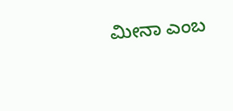ಮೀನಾ ಎಂಬ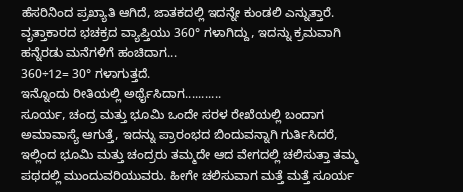ಹೆಸರಿನಿಂದ ಪ್ರಖ್ಯಾತಿ ಆಗಿದೆ, ಜಾತಕದಲ್ಲಿ ಇದನ್ನೇ ಕುಂಡಲಿ ಎನ್ನುತ್ತಾರೆ.
ವೃತ್ತಾಕಾರದ ಭಚಕ್ರದ ವ್ಯಾಪ್ತಿಯು 360° ಗಳಾಗಿದ್ದು, ಇದನ್ನು ಕ್ರಮವಾಗಿ ಹನ್ನೆರಡು ಮನೆಗಳಿಗೆ ಹಂಚಿದಾಗ...
360÷12= 30° ಗಳಾಗುತ್ತದೆ.
ಇನ್ನೊಂದು ರೀತಿಯಲ್ಲಿ ಅರ್ಥೈಸಿದಾಗ...........
ಸೂರ್ಯ, ಚಂದ್ರ ಮತ್ತು ಭೂಮಿ ಒಂದೇ ಸರಳ ರೇಖೆಯಲ್ಲಿ ಬಂದಾಗ ಅಮಾವಾಸ್ಯೆ ಆಗುತ್ತೆ, ಇದನ್ನು ಪ್ರಾರಂಭದ ಬಿಂದುವನ್ನಾಗಿ ಗುರ್ತಿಸಿದರೆ, ಇಲ್ಲಿಂದ ಭೂಮಿ ಮತ್ತು ಚಂದ್ರರು ತಮ್ಮದೇ ಆದ ವೇಗದಲ್ಲಿ ಚಲಿಸುತ್ತಾ ತಮ್ಮ ಪಥದಲ್ಲಿ ಮುಂದುವರಿಯುವರು. ಹೀಗೇ ಚಲಿಸುವಾಗ ಮತ್ತೆ ಮತ್ತೆ ಸೂರ್ಯ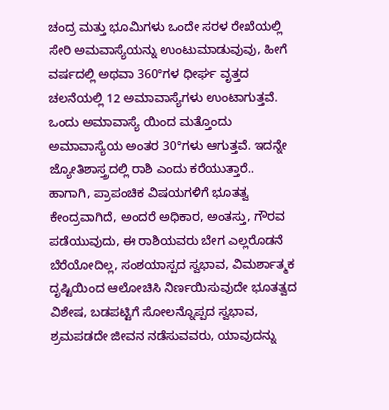ಚಂದ್ರ ಮತ್ತು ಭೂಮಿಗಳು ಒಂದೇ ಸರಳ ರೇಖೆಯಲ್ಲಿ ಸೇರಿ ಅಮವಾಸ್ಯೆಯನ್ನು ಉಂಟುಮಾಡುವುವು, ಹೀಗೆ ವರ್ಷದಲ್ಲಿ ಅಥವಾ 360°ಗಳ ಧೀರ್ಘ ವೃತ್ತದ ಚಲನೆಯಲ್ಲಿ 12 ಅಮಾವಾಸ್ಯೆಗಳು ಉಂಟಾಗುತ್ತವೆ. ಒಂದು ಅಮಾವಾಸ್ಯೆ ಯಿಂದ ಮತ್ತೊಂದು ಅಮಾವಾಸ್ಯೆಯ ಅಂತರ 30°ಗಳು ಆಗುತ್ತವೆ. ಇದನ್ನೇ ಜ್ಯೋತಿಶಾಸ್ತ್ರದಲ್ಲಿ ರಾಶಿ ಎಂದು ಕರೆಯುತ್ತಾರೆ..
ಹಾಗಾಗಿ, ಪ್ರಾಪಂಚಿಕ ವಿಷಯಗಳಿಗೆ ಭೂತತ್ವ ಕೇಂದ್ರವಾಗಿದೆ, ಅಂದರೆ ಅಧಿಕಾರ, ಅಂತಸ್ತು, ಗೌರವ ಪಡೆಯುವುದು, ಈ ರಾಶಿಯವರು ಬೇಗ ಎಲ್ಲರೊಡನೆ ಬೆರೆಯೋದಿಲ್ಲ, ಸಂಶಯಾಸ್ಪದ ಸ್ವಭಾವ, ವಿಮರ್ಶಾತ್ಮಕ ದೃಷ್ಟಿಯಿಂದ ಆಲೋಚಿಸಿ ನಿರ್ಣಯಿಸುವುದೇ ಭೂತತ್ವದ ವಿಶೇಷ, ಬಡಪಟ್ಟಿಗೆ ಸೋಲನ್ನೊಪ್ಪದ ಸ್ವಭಾವ, ಶ್ರಮಪಡದೇ ಜೀವನ ನಡೆಸುವವರು, ಯಾವುದನ್ನು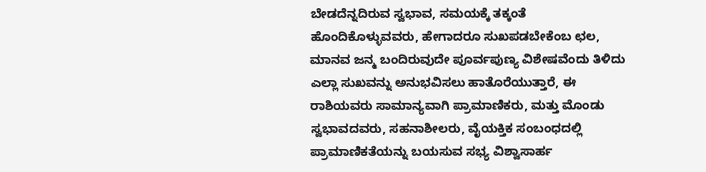ಬೇಡದೆನ್ನದಿರುವ ಸ್ವಭಾವ, ಸಮಯಕ್ಕೆ ತಕ್ಕಂತೆ ಹೊಂದಿಕೊಳ್ಳುವವರು, ಹೇಗಾದರೂ ಸುಖಪಡಬೇಕೆಂಬ ಛಲ, ಮಾನವ ಜನ್ಮ ಬಂದಿರುವುದೇ ಪೂರ್ವಪುಣ್ಯ ವಿಶೇಷವೆಂದು ತಿಳಿದು ಎಲ್ಲಾ ಸುಖವನ್ನು ಅನುಭವಿಸಲು ಹಾತೊರೆಯುತ್ತಾರೆ, ಈ ರಾಶಿಯವರು ಸಾಮಾನ್ಯವಾಗಿ ಪ್ರಾಮಾಣಿಕರು, ಮತ್ತು ಮೊಂಡು ಸ್ವಭಾವದವರು, ಸಹನಾಶೀಲರು, ವೈಯಕ್ತಿಕ ಸಂಬಂಧದಲ್ಲಿ ಪ್ರಾಮಾಣಿಕತೆಯನ್ನು ಬಯಸುವ ಸಭ್ಯ ವಿಶ್ವಾಸಾರ್ಹ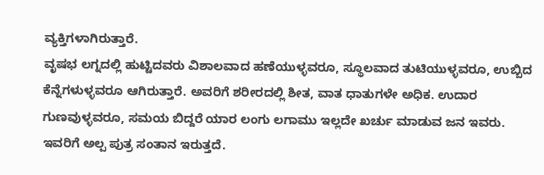ವ್ಯಕ್ತಿಗಳಾಗಿರುತ್ತಾರೆ.
ವೃಷಭ ಲಗ್ನದಲ್ಲಿ ಹುಟ್ಟಿದವರು ವಿಶಾಲವಾದ ಹಣೆಯುಳ್ಳವರೂ, ಸ್ಥೂಲವಾದ ತುಟಿಯುಳ್ಳವರೂ, ಉಬ್ಬಿದ ಕೆನ್ನೆಗಳುಳ್ಳವರೂ ಆಗಿರುತ್ತಾರೆ. ಅವರಿಗೆ ಶರೀರದಲ್ಲಿ ಶೀತ, ವಾತ ಧಾತುಗಳೇ ಅಧಿಕ. ಉದಾರ ಗುಣವುಳ್ಳವರೂ, ಸಮಯ ಬಿದ್ದರೆ ಯಾರ ಲಂಗು ಲಗಾಮು ಇಲ್ಲದೇ ಖರ್ಚು ಮಾಡುವ ಜನ ಇವರು. ಇವರಿಗೆ ಅಲ್ಪ ಪುತ್ರ ಸಂತಾನ ಇರುತ್ತದೆ.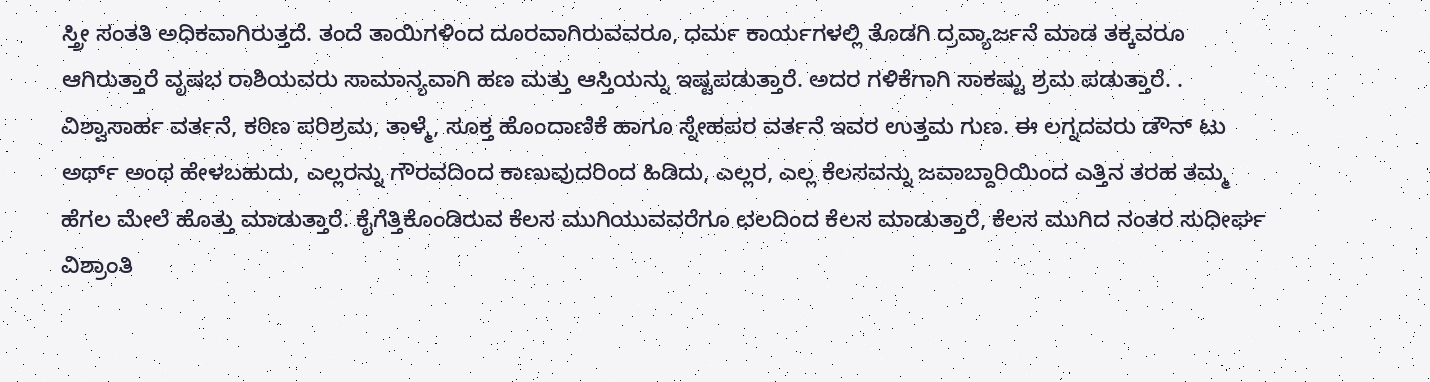ಸ್ತ್ರೀ ಸಂತತಿ ಅಧಿಕವಾಗಿರುತ್ತದೆ. ತಂದೆ ತಾಯಿಗಳಿಂದ ದೂರವಾಗಿರುವವರೂ, ಧರ್ಮ ಕಾರ್ಯಗಳಲ್ಲಿ ತೊಡಗಿ ದ್ರವ್ಯಾರ್ಜನೆ ಮಾಡ ತಕ್ಕವರೂ ಆಗಿರುತ್ತಾರೆ ವೃಷಭ ರಾಶಿಯವರು ಸಾಮಾನ್ಯವಾಗಿ ಹಣ ಮತ್ತು ಆಸ್ತಿಯನ್ನು ಇಷ್ಟಪಡುತ್ತಾರೆ. ಅದರ ಗಳಿಕೆಗಾಗಿ ಸಾಕಷ್ಟು ಶ್ರಮ ಪಡುತ್ತಾರೆ. . ವಿಶ್ವಾಸಾರ್ಹ ವರ್ತನೆ, ಕಠಿಣ ಪರಿಶ್ರಮ, ತಾಳ್ಮೆ, ಸೂಕ್ತ ಹೊಂದಾಣಿಕೆ ಹಾಗೂ ಸ್ನೇಹಪರ ವರ್ತನೆ ಇವರ ಉತ್ತಮ ಗುಣ. ಈ ಲಗ್ನದವರು ಡೌನ್ ಟು ಅರ್ಥ್ ಅಂಥ ಹೇಳಬಹುದು, ಎಲ್ಲರನ್ನು ಗೌರವದಿಂದ ಕಾಣುವುದರಿಂದ ಹಿಡಿದು, ಎಲ್ಲರ, ಎಲ್ಲ ಕೆಲಸವನ್ನು ಜವಾಬ್ದಾರಿಯಿಂದ ಎತ್ತಿನ ತರಹ ತಮ್ಮ ಹೆಗಲ ಮೇಲೆ ಹೊತ್ತು ಮಾಡುತ್ತಾರೆ. ಕೈಗೆತ್ತಿಕೊಂಡಿರುವ ಕೆಲಸ ಮುಗಿಯುವವರೆಗೂ ಛಲದಿಂದ ಕೆಲಸ ಮಾಡುತ್ತಾರೆ, ಕೆಲಸ ಮುಗಿದ ನಂತರ ಸುಧೀರ್ಘ ವಿಶ್ರಾಂತಿ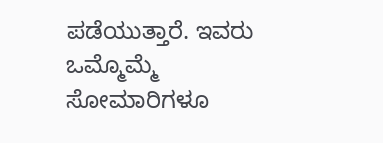ಪಡೆಯುತ್ತಾರೆ. ಇವರು ಒಮ್ಮೊಮ್ಮೆ ಸೋಮಾರಿಗಳೂ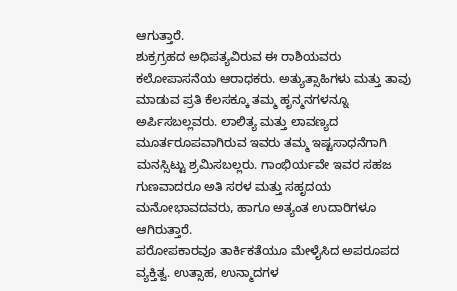ಆಗುತ್ತಾರೆ.
ಶುಕ್ರಗ್ರಹದ ಅಧಿಪತ್ಯವಿರುವ ಈ ರಾಶಿಯವರು ಕಲೋಪಾಸನೆಯ ಆರಾಧಕರು. ಅತ್ಯುತ್ಸಾಹಿಗಳು ಮತ್ತು ತಾವು ಮಾಡುವ ಪ್ರತಿ ಕೆಲಸಕ್ಕೂ ತಮ್ಮ ಹೃನ್ಮನಗಳನ್ನೂ ಅರ್ಪಿಸಬಲ್ಲವರು. ಲಾಲಿತ್ಯ ಮತ್ತು ಲಾವಣ್ಯದ ಮೂರ್ತರೂಪವಾಗಿರುವ ಇವರು ತಮ್ಮ ಇಷ್ಟಸಾಧನೆಗಾಗಿ ಮನಸ್ಸಿಟ್ಟು ಶ್ರಮಿಸಬಲ್ಲರು. ಗಾಂಭಿರ್ಯವೇ ಇವರ ಸಹಜ ಗುಣವಾದರೂ ಅತಿ ಸರಳ ಮತ್ತು ಸಹೃದಯ ಮನೋಭಾವದವರು, ಹಾಗೂ ಅತ್ಯಂತ ಉದಾರಿಗಳೂ ಆಗಿರುತ್ತಾರೆ.
ಪರೋಪಕಾರವೂ ತಾರ್ಕಿಕತೆಯೂ ಮೇಳೈಸಿದ ಅಪರೂಪದ ವ್ಯಕ್ತಿತ್ವ. ಉತ್ಸಾಹ, ಉನ್ಮಾದಗಳ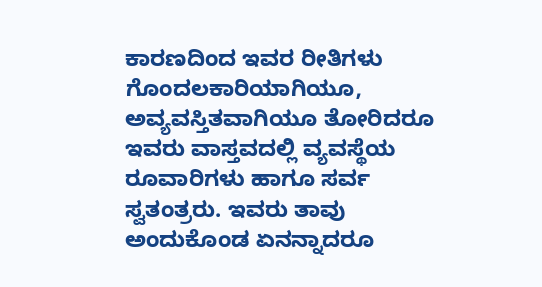ಕಾರಣದಿಂದ ಇವರ ರೀತಿಗಳು ಗೊಂದಲಕಾರಿಯಾಗಿಯೂ, ಅವ್ಯವಸ್ತಿತವಾಗಿಯೂ ತೋರಿದರೂ ಇವರು ವಾಸ್ತವದಲ್ಲಿ ವ್ಯವಸ್ಥೆಯ ರೂವಾರಿಗಳು ಹಾಗೂ ಸರ್ವ ಸ್ವತಂತ್ರರು. ಇವರು ತಾವು ಅಂದುಕೊಂಡ ಏನನ್ನಾದರೂ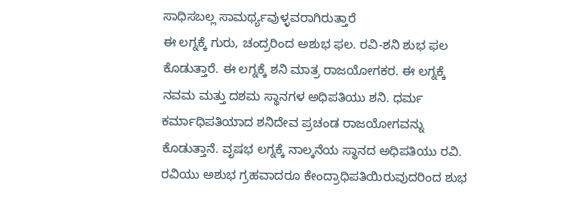ಸಾಧಿಸಬಲ್ಲ ಸಾಮರ್ಥ್ಯವುಳ್ಳವರಾಗಿರುತ್ತಾರೆ
ಈ ಲಗ್ನಕ್ಕೆ ಗುರು, ಚಂದ್ರರಿಂದ ಅಶುಭ ಫಲ. ರವಿ-ಶನಿ ಶುಭ ಫಲ ಕೊಡುತ್ತಾರೆ. ಈ ಲಗ್ನಕ್ಕೆ ಶನಿ ಮಾತ್ರ ರಾಜಯೋಗಕರ. ಈ ಲಗ್ನಕ್ಕೆ ನವಮ ಮತ್ತು ದಶಮ ಸ್ಥಾನಗಳ ಅಧಿಪತಿಯು ಶನಿ. ಧರ್ಮ ಕರ್ಮಾಧಿಪತಿಯಾದ ಶನಿದೇವ ಪ್ರಚಂಡ ರಾಜಯೋಗವನ್ನು ಕೊಡುತ್ತಾನೆ. ವೃಷಭ ಲಗ್ನಕ್ಕೆ ನಾಲ್ಕನೆಯ ಸ್ಥಾನದ ಅಧಿಪತಿಯು ರವಿ. ರವಿಯು ಅಶುಭ ಗ್ರಹವಾದರೂ ಕೇಂದ್ರಾಧಿಪತಿಯಿರುವುದರಿಂದ ಶುಭ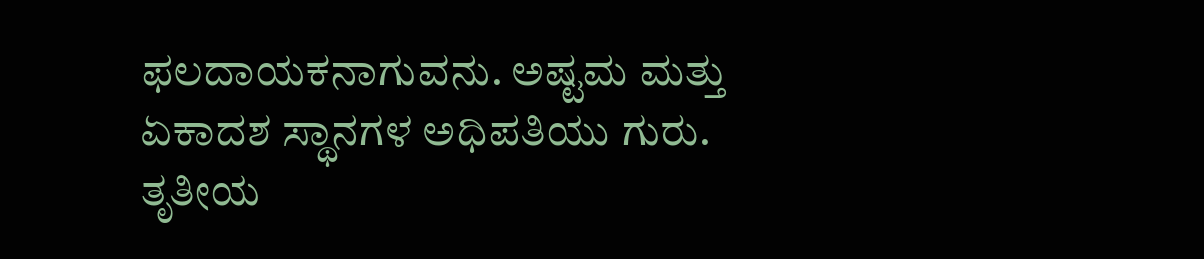ಫಲದಾಯಕನಾಗುವನು. ಅಷ್ಟಮ ಮತ್ತು ಏಕಾದಶ ಸ್ಥಾನಗಳ ಅಧಿಪತಿಯು ಗುರು. ತೃತೀಯ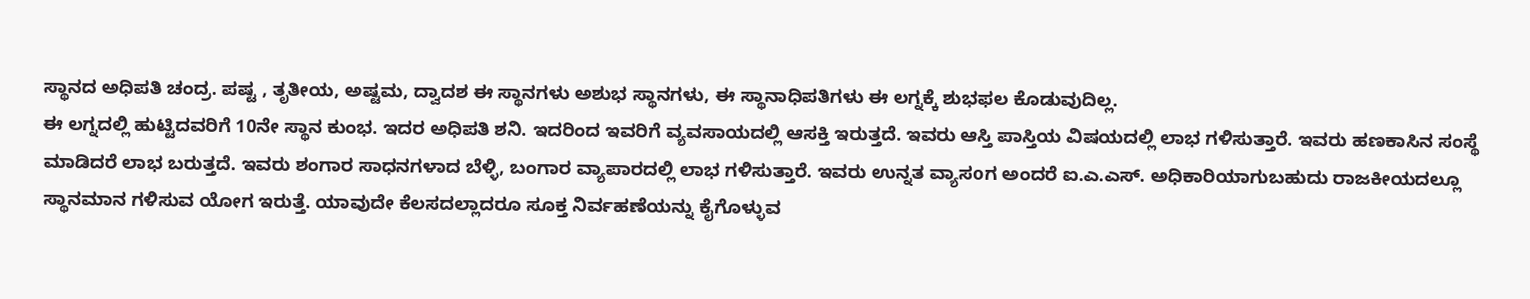ಸ್ಥಾನದ ಅಧಿಪತಿ ಚಂದ್ರ. ಪಷ್ಟ , ತೃತೀಯ, ಅಷ್ಟಮ, ದ್ವಾದಶ ಈ ಸ್ಥಾನಗಳು ಅಶುಭ ಸ್ಥಾನಗಳು, ಈ ಸ್ಥಾನಾಧಿಪತಿಗಳು ಈ ಲಗ್ನಕ್ಕೆ ಶುಭಫಲ ಕೊಡುವುದಿಲ್ಲ.
ಈ ಲಗ್ನದಲ್ಲಿ ಹುಟ್ಟಿದವರಿಗೆ 10ನೇ ಸ್ಥಾನ ಕುಂಭ. ಇದರ ಅಧಿಪತಿ ಶನಿ. ಇದರಿಂದ ಇವರಿಗೆ ವ್ಯವಸಾಯದಲ್ಲಿ ಆಸಕ್ತಿ ಇರುತ್ತದೆ. ಇವರು ಆಸ್ತಿ ಪಾಸ್ತಿಯ ವಿಷಯದಲ್ಲಿ ಲಾಭ ಗಳಿಸುತ್ತಾರೆ. ಇವರು ಹಣಕಾಸಿನ ಸಂಸ್ಥೆ ಮಾಡಿದರೆ ಲಾಭ ಬರುತ್ತದೆ. ಇವರು ಶಂಗಾರ ಸಾಧನಗಳಾದ ಬೆಳ್ಳಿ, ಬಂಗಾರ ವ್ಯಾಪಾರದಲ್ಲಿ ಲಾಭ ಗಳಿಸುತ್ತಾರೆ. ಇವರು ಉನ್ನತ ವ್ಯಾಸoಗ ಅಂದರೆ ಐ.ಎ.ಎಸ್. ಅಧಿಕಾರಿಯಾಗುಬಹುದು ರಾಜಕೀಯದಲ್ಲೂ ಸ್ಥಾನಮಾನ ಗಳಿಸುವ ಯೋಗ ಇರುತ್ತೆ. ಯಾವುದೇ ಕೆಲಸದಲ್ಲಾದರೂ ಸೂಕ್ತ ನಿರ್ವಹಣೆಯನ್ನು ಕೈಗೊಳ್ಳುವ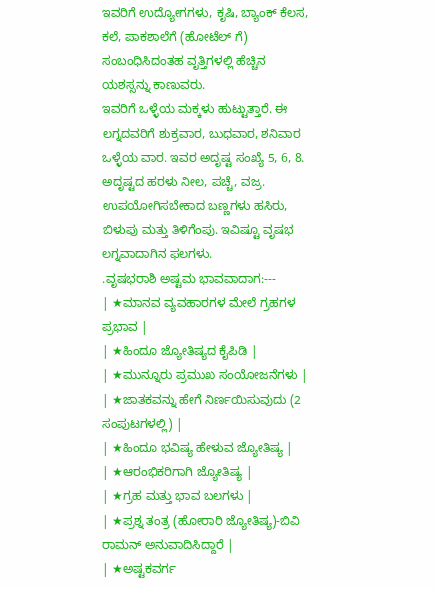ಇವರಿಗೆ ಉದ್ಯೋಗಗಳು, ಕೃಷಿ, ಬ್ಯಾಂಕ್ ಕೆಲಸ, ಕಲೆ, ಪಾಕಶಾಲೆಗೆ (ಹೋಟೆಲ್ ಗೆ) ಸಂಬಂಧಿಸಿದಂತಹ ವೃತ್ತಿಗಳಲ್ಲಿ ಹೆಚ್ಚಿನ ಯಶಸ್ಸನ್ನು ಕಾಣುವರು.
ಇವರಿಗೆ ಒಳ್ಳೆಯ ಮಕ್ಕಳು ಹುಟ್ಟುತ್ತಾರೆ. ಈ ಲಗ್ನದವರಿಗೆ ಶುಕ್ರವಾರ, ಬುಧವಾರ, ಶನಿವಾರ ಒಳ್ಳೆಯ ವಾರ. ಇವರ ಅದೃಷ್ಟ ಸಂಖ್ಯೆ 5, 6, 8. ಅದೃಷ್ಟದ ಹರಳು ನೀಲ, ಪಚ್ಚೆ, ವಜ್ರ. ಉಪಯೋಗಿಸಬೇಕಾದ ಬಣ್ಣಗಳು ಹಸಿರು, ಬಿಳುಪು ಮತ್ತು ತಿಳಿಗೆಂಪು. ಇವಿಷ್ಟೂ ವೃಷಭ ಲಗ್ನವಾದಾಗಿನ ಫಲಗಳು.
.ವೃಷಭರಾಶಿ ಅಷ್ಟಮ ಭಾವವಾದಾಗ:---
| ★ಮಾನವ ವ್ಯವಹಾರಗಳ ಮೇಲೆ ಗ್ರಹಗಳ ಪ್ರಭಾವ |
| ★ಹಿಂದೂ ಜ್ಯೋತಿಷ್ಯದ ಕೈಪಿಡಿ |
| ★ಮುನ್ನೂರು ಪ್ರಮುಖ ಸಂಯೋಜನೆಗಳು |
| ★ಜಾತಕವನ್ನು ಹೇಗೆ ನಿರ್ಣಯಿಸುವುದು (2 ಸಂಪುಟಗಳಲ್ಲಿ) |
| ★ಹಿಂದೂ ಭವಿಷ್ಯ ಹೇಳುವ ಜ್ಯೋತಿಷ್ಯ |
| ★ಆರಂಭಿಕರಿಗಾಗಿ ಜ್ಯೋತಿಷ್ಯ |
| ★ಗ್ರಹ ಮತ್ತು ಭಾವ ಬಲಗಳು |
| ★ಪ್ರಶ್ನ ತಂತ್ರ (ಹೋರಾರಿ ಜ್ಯೋತಿಷ್ಯ)-ಬಿವಿ ರಾಮನ್ ಅನುವಾದಿಸಿದ್ದಾರೆ |
| ★ಅಷ್ಟಕವರ್ಗ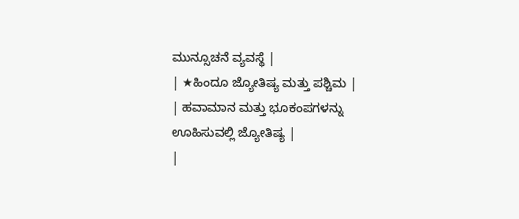ಮುನ್ಸೂಚನೆ ವ್ಯವಸ್ಥೆ |
| ★ಹಿಂದೂ ಜ್ಯೋತಿಷ್ಯ ಮತ್ತು ಪಶ್ಚಿಮ |
| ಹವಾಮಾನ ಮತ್ತು ಭೂಕಂಪಗಳನ್ನು ಊಹಿಸುವಲ್ಲಿ ಜ್ಯೋತಿಷ್ಯ |
|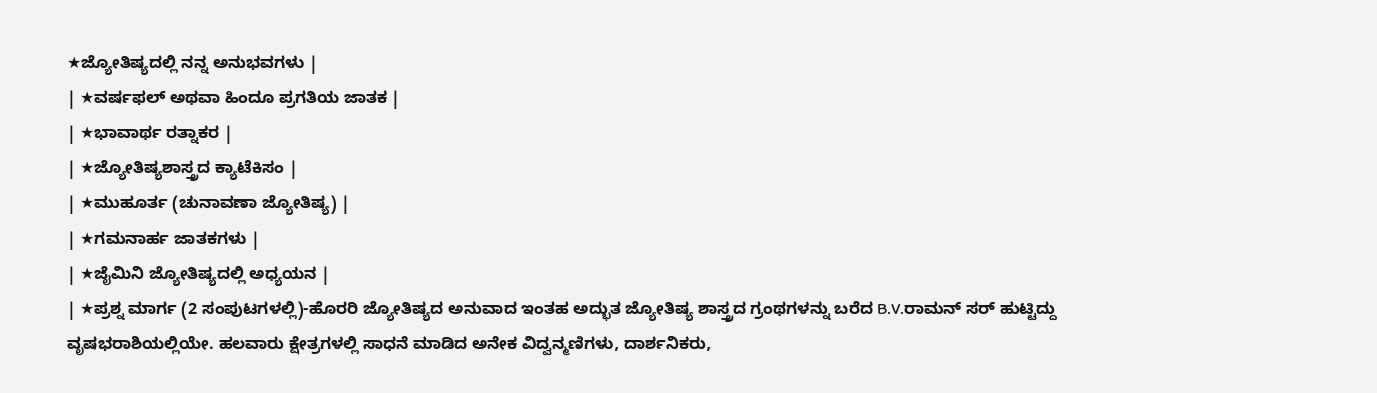★ಜ್ಯೋತಿಷ್ಯದಲ್ಲಿ ನನ್ನ ಅನುಭವಗಳು |
| ★ವರ್ಷಫಲ್ ಅಥವಾ ಹಿಂದೂ ಪ್ರಗತಿಯ ಜಾತಕ |
| ★ಭಾವಾರ್ಥ ರತ್ನಾಕರ |
| ★ಜ್ಯೋತಿಷ್ಯಶಾಸ್ತ್ರದ ಕ್ಯಾಟೆಕಿಸಂ |
| ★ಮುಹೂರ್ತ (ಚುನಾವಣಾ ಜ್ಯೋತಿಷ್ಯ) |
| ★ಗಮನಾರ್ಹ ಜಾತಕಗಳು |
| ★ಜೈಮಿನಿ ಜ್ಯೋತಿಷ್ಯದಲ್ಲಿ ಅಧ್ಯಯನ |
| ★ಪ್ರಶ್ನ ಮಾರ್ಗ (2 ಸಂಪುಟಗಳಲ್ಲಿ)-ಹೊರರಿ ಜ್ಯೋತಿಷ್ಯದ ಅನುವಾದ ಇಂತಹ ಅದ್ಭುತ ಜ್ಯೋತಿಷ್ಯ ಶಾಸ್ತ್ರದ ಗ್ರಂಥಗಳನ್ನು ಬರೆದ B.V.ರಾಮನ್ ಸರ್ ಹುಟ್ಟಿದ್ದು ವೃಷಭರಾಶಿಯಲ್ಲಿಯೇ. ಹಲವಾರು ಕ್ಷೇತ್ರಗಳಲ್ಲಿ ಸಾಧನೆ ಮಾಡಿದ ಅನೇಕ ವಿದ್ವನ್ಮಣಿಗಳು, ದಾರ್ಶನಿಕರು,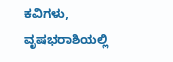ಕವಿಗಳು, ವೃಷಭರಾಶಿಯಲ್ಲಿ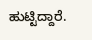ಹುಟ್ಟಿದ್ದಾರೆ.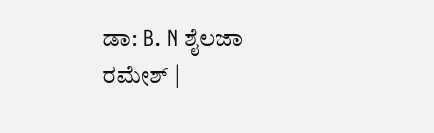ಡಾ: B. N ಶೈಲಜಾ ರಮೇಶ್ |